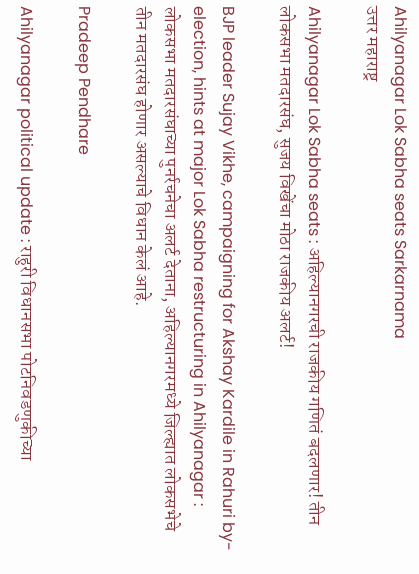Ahilyanagar Lok Sabha seats Sarkarnama
उत्तर महाराष्ट्र

Ahilyanagar Lok Sabha seats : अहिल्यानगरची राजकीय गणितं बदलणार! तीन लोकसभा मतदारसंघ, सुजय विखेंचा मोठा राजकीय अलर्ट!

BJP leader Sujay Vikhe, campaigning for Akshay Kardile in Rahuri by-election, hints at major Lok Sabha restructuring in Ahilyanagar : लोकसभा मतदारसंघाच्या पुनर्रचनेचा अलर्ट देताना, अहिल्यानगरमध्ये जिल्ह्यात लोकसभेचे तीन मतदारसंघ होणार असल्याचे विधान केलं आहे.

Pradeep Pendhare

Ahilyanagar political update : राहुरी विधानसभा पोटनिवडणुकीच्या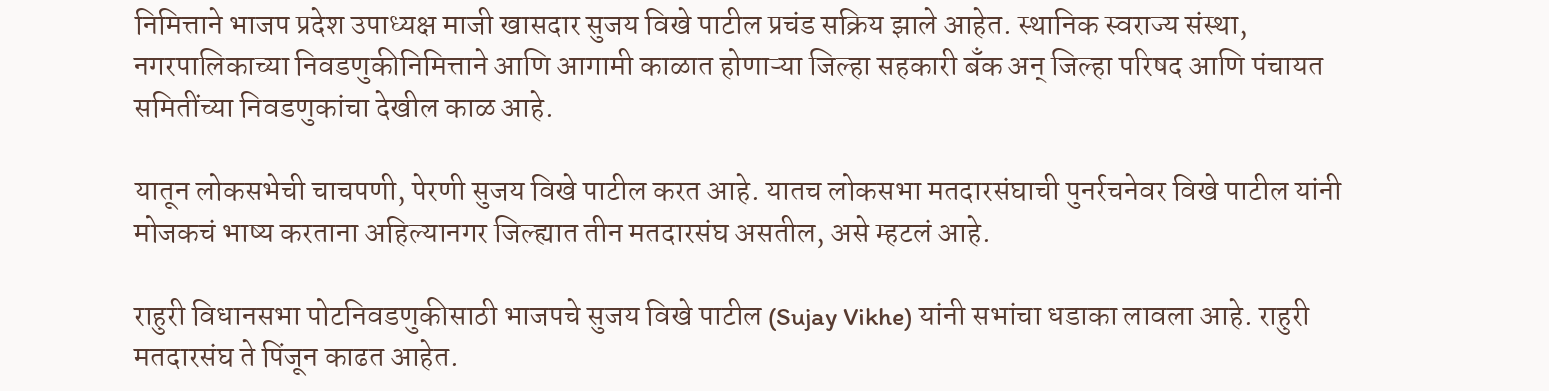निमित्ताने भाजप प्रदेश उपाध्यक्ष माजी खासदार सुजय विखे पाटील प्रचंड सक्रिय झाले आहेत. स्थानिक स्वराज्य संस्था, नगरपालिकाच्या निवडणुकीनिमित्ताने आणि आगामी काळात होणाऱ्या जिल्हा सहकारी बँक अन् जिल्हा परिषद आणि पंचायत समितींच्या निवडणुकांचा देखील काळ आहे.

यातून लोकसभेची चाचपणी, पेरणी सुजय विखे पाटील करत आहे. यातच लोकसभा मतदारसंघाची पुनर्रचनेवर विखे पाटील यांनी मोजकचं भाष्य करताना अहिल्यानगर जिल्ह्यात तीन मतदारसंघ असतील, असे म्हटलं आहे.

राहुरी विधानसभा पोटनिवडणुकीसाठी भाजपचे सुजय विखे पाटील (Sujay Vikhe) यांनी सभांचा धडाका लावला आहे. राहुरी मतदारसंघ ते पिंजून काढत आहेत.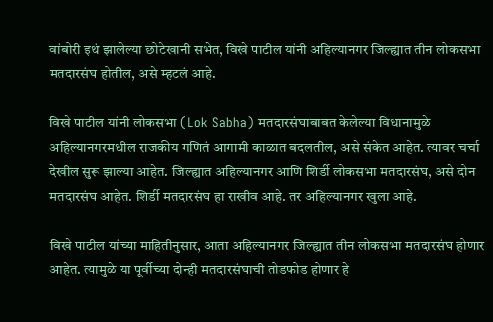वांबोरी इथं झालेल्या छोटेखानी सभेत, विखे पाटील यांनी अहिल्यानगर जिल्ह्यात तीन लोकसभा मतदारसंघ होतील, असे म्हटलं आहे.

विखे पाटील यांनी लोकसभा (Lok Sabha) मतदारसंघाबाबत केलेल्या विधानामुळे अहिल्यानगरमधील राजकीय गणितं आगामी काळात बदलतील, असे संकेत आहेत. त्यावर चर्चा देखील सुरू झाल्या आहेत. जिल्ह्यात अहिल्यानगर आणि शिर्डी लोकसभा मतदारसंघ, असे दोन मतदारसंघ आहेत. शिर्डी मतदारसंघ हा राखीव आहे. तर अहिल्यानगर खुला आहे.

विखे पाटील यांच्या माहितीनुसार, आता अहिल्यानगर जिल्ह्यात तीन लोकसभा मतदारसंघ होणार आहेत. त्यामुळे या पूर्वीच्या दोन्ही मतदारसंघाची तोडफोड होणार हे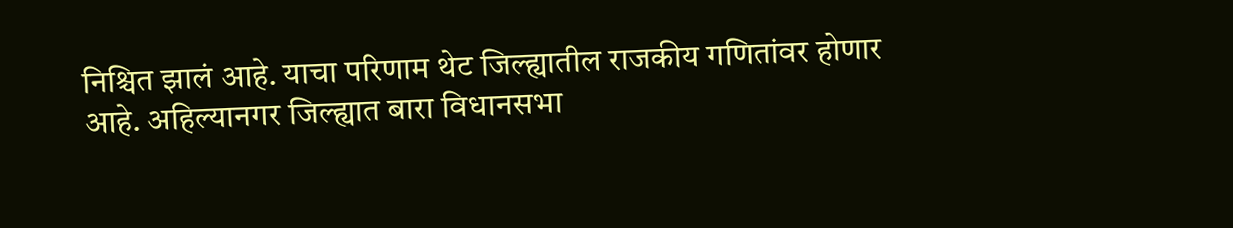निश्चित झालं आहे. याचा परिणाम थेट जिल्ह्यातील राजकीय गणितांवर होणार आहे. अहिल्यानगर जिल्ह्यात बारा विधानसभा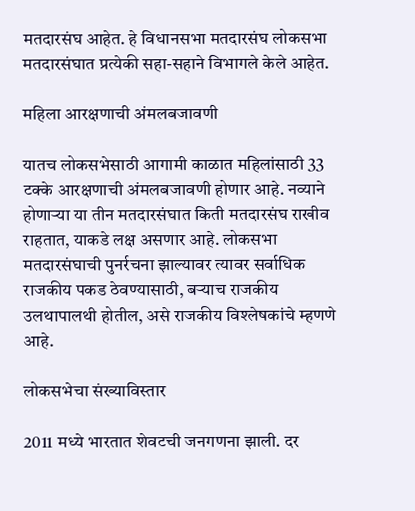मतदारसंघ आहेत. हे विधानसभा मतदारसंघ लोकसभा मतदारसंघात प्रत्येकी सहा-सहाने विभागले केले आहेत.

महिला आरक्षणाची अंमलबजावणी

यातच लोकसभेसाठी आगामी काळात महिलांसाठी 33 टक्के आरक्षणाची अंमलबजावणी होणार आहे. नव्याने होणाऱ्या या तीन मतदारसंघात किती मतदारसंघ राखीव राहतात, याकडे लक्ष असणार आहे. लोकसभा मतदारसंघाची पुनर्रचना झाल्यावर त्यावर सर्वाधिक राजकीय पकड ठेवण्यासाठी, बऱ्याच राजकीय उलथापालथी होतील, असे राजकीय विश्लेषकांचे म्हणणे आहे.

लोकसभेचा संख्याविस्तार

2011 मध्ये भारतात शेवटची जनगणना झाली. दर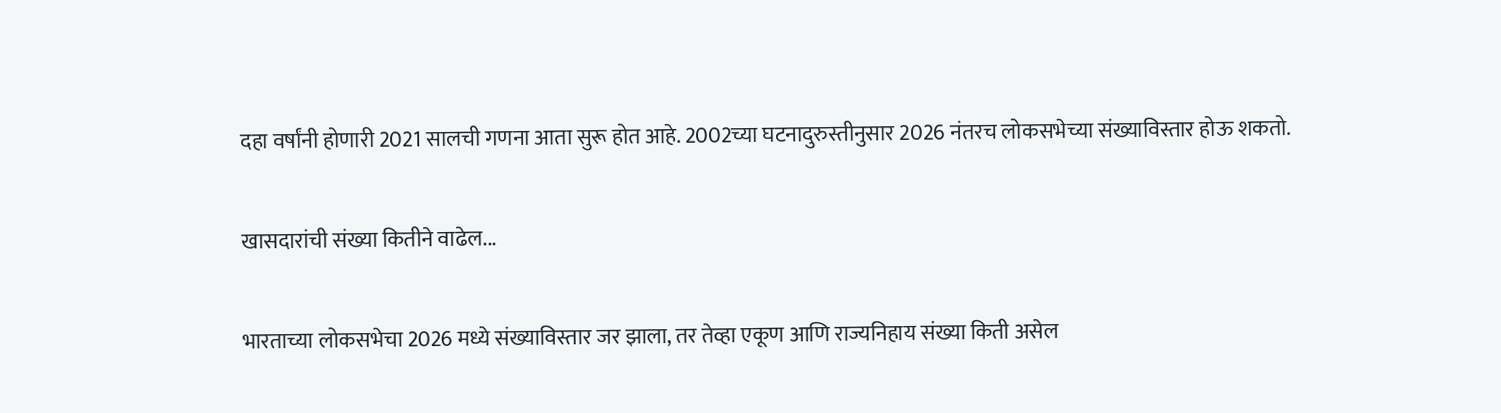दहा वर्षांनी होणारी 2021 सालची गणना आता सुरू होत आहे. 2002च्या घटनादुरुस्तीनुसार 2026 नंतरच लोकसभेच्या संख्याविस्तार होऊ शकतो.

खासदारांची संख्या कितीने वाढेल...

भारताच्या लोकसभेचा 2026 मध्ये संख्याविस्तार जर झाला, तर तेव्हा एकूण आणि राज्यनिहाय संख्या किती असेल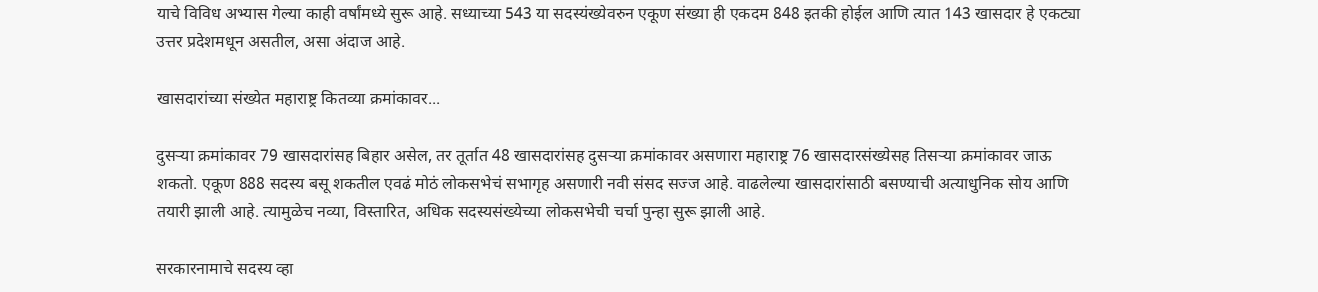याचे विविध अभ्यास गेल्या काही वर्षांमध्ये सुरू आहे. सध्याच्या 543 या सदस्यंख्येवरुन एकूण संख्या ही एकदम 848 इतकी होईल आणि त्यात 143 खासदार हे एकट्या उत्तर प्रदेशमधून असतील, असा अंदाज आहे.

खासदारांच्या संख्येत महाराष्ट्र कितव्या क्रमांकावर...

दुसऱ्या क्रमांकावर 79 खासदारांसह बिहार असेल, तर तूर्तात 48 खासदारांसह दुसऱ्या क्रमांकावर असणारा महाराष्ट्र 76 खासदारसंख्येसह तिसऱ्या क्रमांकावर जाऊ शकतो. एकूण 888 सदस्य बसू शकतील एवढं मोठं लोकसभेचं सभागृह असणारी नवी संसद सज्ज आहे. वाढलेल्या खासदारांसाठी बसण्याची अत्याधुनिक सोय आणि तयारी झाली आहे. त्यामुळेच नव्या, विस्तारित, अधिक सदस्यसंख्येच्या लोकसभेची चर्चा पुन्हा सुरू झाली आहे.

सरकारनामाचे सदस्य व्हा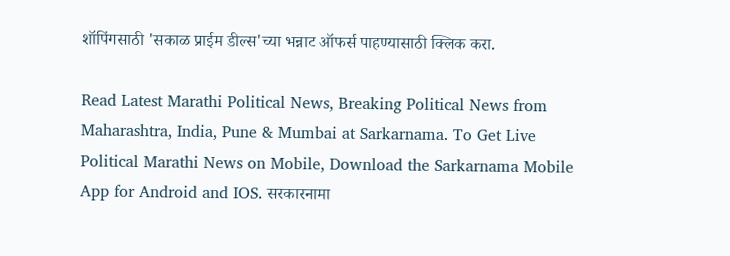शॉपिंगसाठी 'सकाळ प्राईम डील्स'च्या भन्नाट ऑफर्स पाहण्यासाठी क्लिक करा.

Read Latest Marathi Political News, Breaking Political News from Maharashtra, India, Pune & Mumbai at Sarkarnama. To Get Live Political Marathi News on Mobile, Download the Sarkarnama Mobile App for Android and IOS. सरकारनामा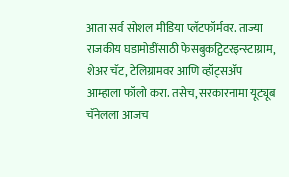आता सर्व सोशल मीडिया प्लॅटफॉर्मवर. ताज्या राजकीय घडामोडींसाठी फेसबुकट्विटरइन्स्टाग्राम, शेअर चॅट, टेलिग्रामवर आणि व्हॉट्सॲप आम्हाला फॉलो करा. तसेच, सरकारनामा यूट्यूब चॅनेलला आजच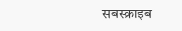सबस्क्राइब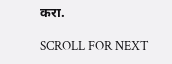करा.

SCROLL FOR NEXT